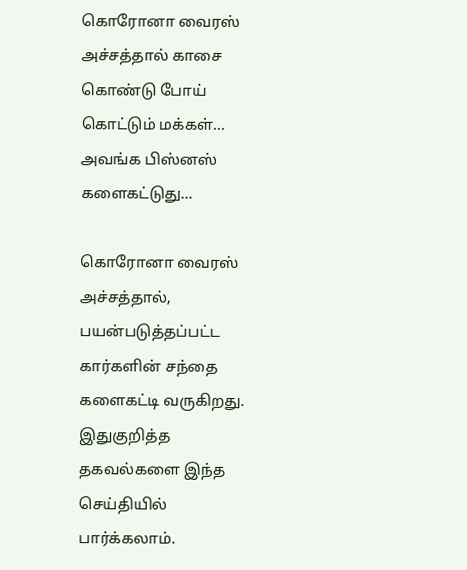கொரோனா வைரஸ் அச்சத்தால் காசை கொண்டு போய் கொட்டும் மக்கள்... அவங்க பிஸ்னஸ் களைகட்டுது...

கொரோனா வைரஸ் அச்சத்தால், பயன்படுத்தப்பட்ட கார்களின் சந்தை களைகட்டி வருகிறது. இதுகுறித்த தகவல்களை இந்த செய்தியில் பார்க்கலாம்.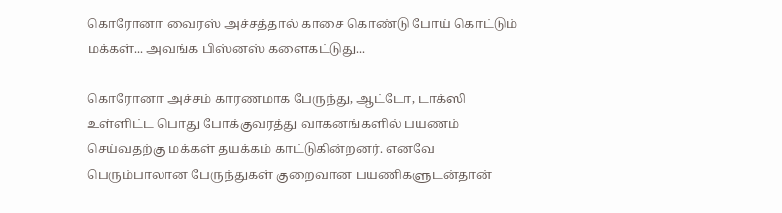கொரோனா வைரஸ் அச்சத்தால் காசை கொண்டு போய் கொட்டும் மக்கள்... அவங்க பிஸ்னஸ் களைகட்டுது...

கொரோனா அச்சம் காரணமாக பேருந்து, ஆட்டோ, டாக்ஸி உள்ளிட்ட பொது போக்குவரத்து வாகனங்களில் பயணம் செய்வதற்கு மக்கள் தயக்கம் காட்டுகின்றனர். எனவே பெரும்பாலான பேருந்துகள் குறைவான பயணிகளுடன்தான்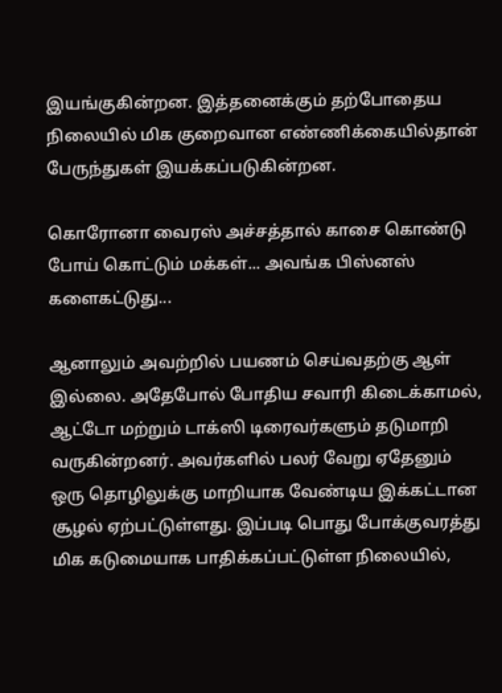இயங்குகின்றன. இத்தனைக்கும் தற்போதைய நிலையில் மிக குறைவான எண்ணிக்கையில்தான் பேருந்துகள் இயக்கப்படுகின்றன.

கொரோனா வைரஸ் அச்சத்தால் காசை கொண்டு போய் கொட்டும் மக்கள்... அவங்க பிஸ்னஸ் களைகட்டுது...

ஆனாலும் அவற்றில் பயணம் செய்வதற்கு ஆள் இல்லை. அதேபோல் போதிய சவாரி கிடைக்காமல், ஆட்டோ மற்றும் டாக்ஸி டிரைவர்களும் தடுமாறி வருகின்றனர். அவர்களில் பலர் வேறு ஏதேனும் ஒரு தொழிலுக்கு மாறியாக வேண்டிய இக்கட்டான சூழல் ஏற்பட்டுள்ளது. இப்படி பொது போக்குவரத்து மிக கடுமையாக பாதிக்கப்பட்டுள்ள நிலையில்,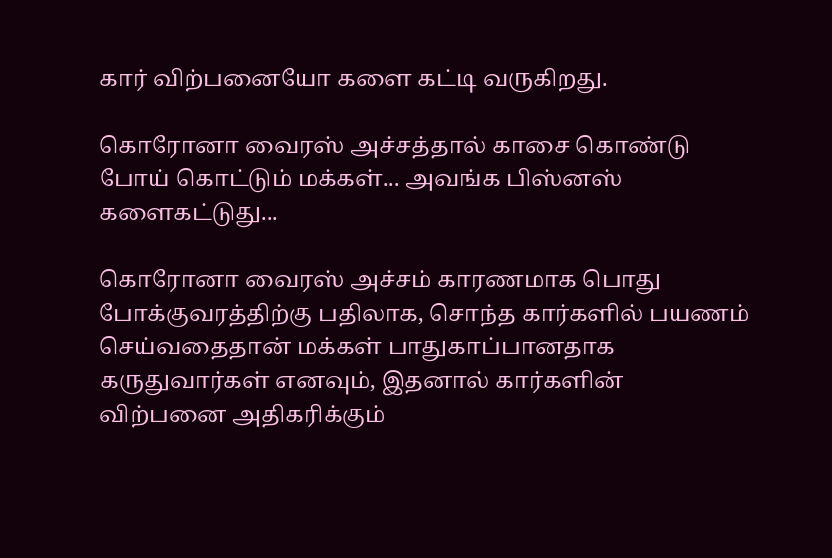கார் விற்பனையோ களை கட்டி வருகிறது.

கொரோனா வைரஸ் அச்சத்தால் காசை கொண்டு போய் கொட்டும் மக்கள்... அவங்க பிஸ்னஸ் களைகட்டுது...

கொரோனா வைரஸ் அச்சம் காரணமாக பொது போக்குவரத்திற்கு பதிலாக, சொந்த கார்களில் பயணம் செய்வதைதான் மக்கள் பாதுகாப்பானதாக கருதுவார்கள் எனவும், இதனால் கார்களின் விற்பனை அதிகரிக்கும்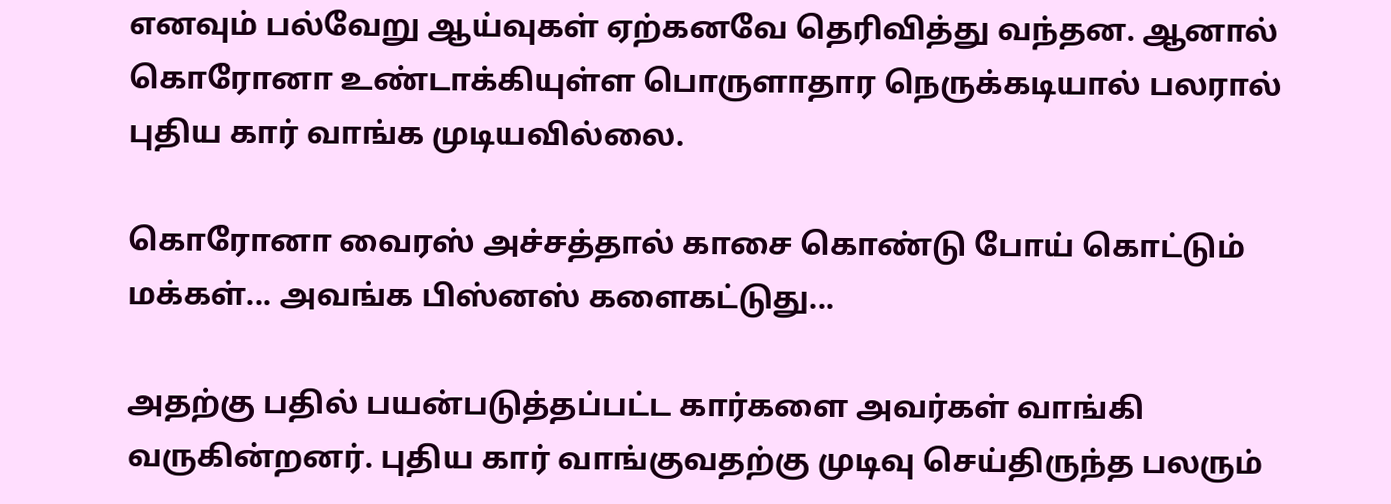எனவும் பல்வேறு ஆய்வுகள் ஏற்கனவே தெரிவித்து வந்தன. ஆனால் கொரோனா உண்டாக்கியுள்ள பொருளாதார நெருக்கடியால் பலரால் புதிய கார் வாங்க முடியவில்லை.

கொரோனா வைரஸ் அச்சத்தால் காசை கொண்டு போய் கொட்டும் மக்கள்... அவங்க பிஸ்னஸ் களைகட்டுது...

அதற்கு பதில் பயன்படுத்தப்பட்ட கார்களை அவர்கள் வாங்கி வருகின்றனர். புதிய கார் வாங்குவதற்கு முடிவு செய்திருந்த பலரும்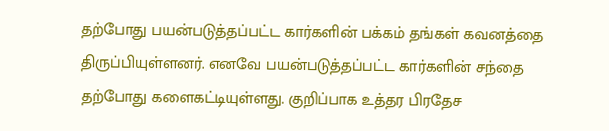தற்போது பயன்படுத்தப்பட்ட கார்களின் பக்கம் தங்கள் கவனத்தை திருப்பியுள்ளனர். எனவே பயன்படுத்தப்பட்ட கார்களின் சந்தை தற்போது களைகட்டியுள்ளது. குறிப்பாக உத்தர பிரதேச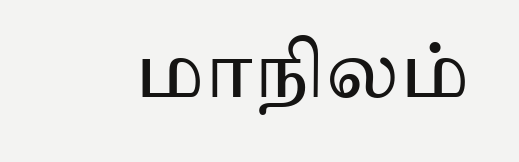மாநிலம்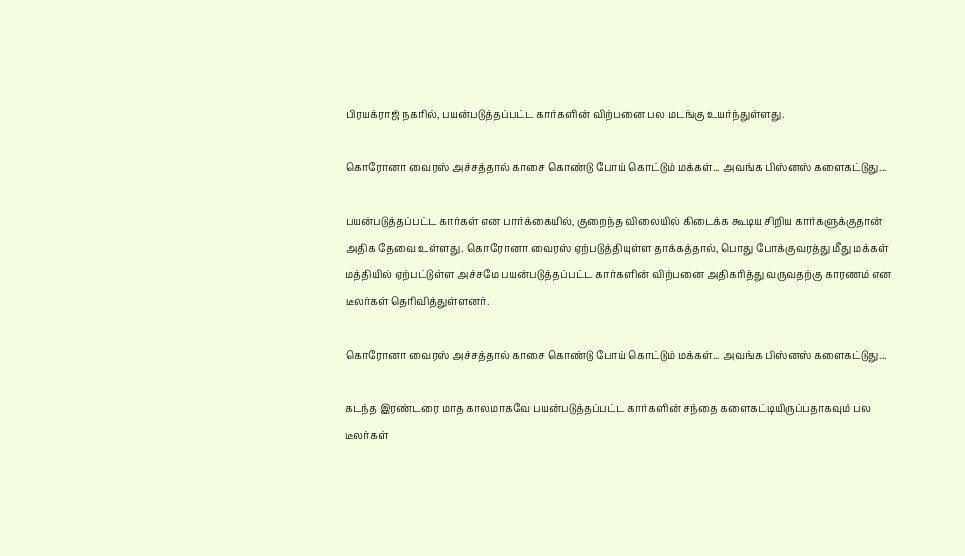பிரயக்ராஜ் நகரில், பயன்படுத்தப்பட்ட கார்களின் விற்பனை பல மடங்கு உயர்ந்துள்ளது.

கொரோனா வைரஸ் அச்சத்தால் காசை கொண்டு போய் கொட்டும் மக்கள்... அவங்க பிஸ்னஸ் களைகட்டுது...

பயன்படுத்தப்பட்ட கார்கள் என பார்க்கையில், குறைந்த விலையில் கிடைக்க கூடிய சிறிய கார்களுக்குதான் அதிக தேவை உள்ளது. கொரோனா வைரஸ் ஏற்படுத்தியுள்ள தாக்கத்தால், பொது போக்குவரத்து மீது மக்கள் மத்தியில் ஏற்பட்டுள்ள அச்சமே பயன்படுத்தப்பட்ட கார்களின் விற்பனை அதிகரித்து வருவதற்கு காரணம் என டீலர்கள் தெரிவித்துள்ளனர்.

கொரோனா வைரஸ் அச்சத்தால் காசை கொண்டு போய் கொட்டும் மக்கள்... அவங்க பிஸ்னஸ் களைகட்டுது...

கடந்த இரண்டரை மாத காலமாகவே பயன்படுத்தப்பட்ட கார்களின் சந்தை களைகட்டியிருப்பதாகவும் பல டீலர்கள்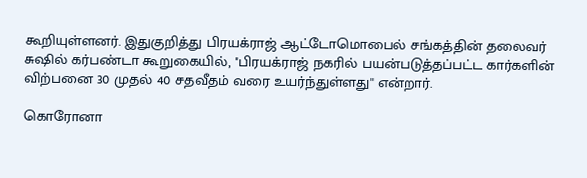கூறியுள்ளனர். இதுகுறித்து பிரயக்ராஜ் ஆட்டோமொபைல் சங்கத்தின் தலைவர் சுஷில் கர்பண்டா கூறுகையில், ''பிரயக்ராஜ் நகரில் பயன்படுத்தப்பட்ட கார்களின் விற்பனை 30 முதல் 40 சதவீதம் வரை உயர்ந்துள்ளது'' என்றார்.

கொரோனா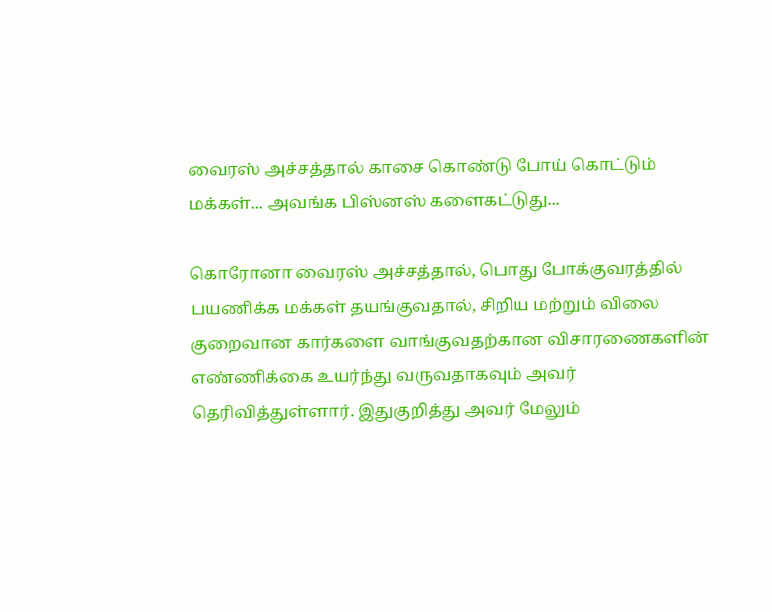வைரஸ் அச்சத்தால் காசை கொண்டு போய் கொட்டும் மக்கள்... அவங்க பிஸ்னஸ் களைகட்டுது...

கொரோனா வைரஸ் அச்சத்தால், பொது போக்குவரத்தில் பயணிக்க மக்கள் தயங்குவதால், சிறிய மற்றும் விலை குறைவான கார்களை வாங்குவதற்கான விசாரணைகளின் எண்ணிக்கை உயர்ந்து வருவதாகவும் அவர் தெரிவித்துள்ளார். இதுகுறித்து அவர் மேலும்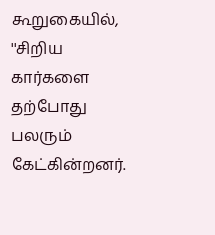கூறுகையில், ''சிறிய கார்களை தற்போது பலரும் கேட்கின்றனர்.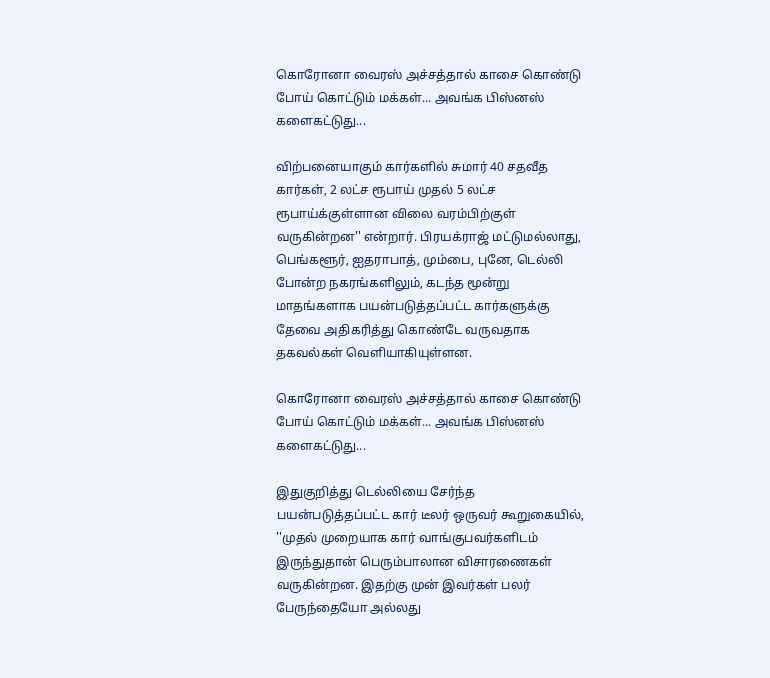கொரோனா வைரஸ் அச்சத்தால் காசை கொண்டு போய் கொட்டும் மக்கள்... அவங்க பிஸ்னஸ் களைகட்டுது...

விற்பனையாகும் கார்களில் சுமார் 40 சதவீத கார்கள், 2 லட்ச ரூபாய் முதல் 5 லட்ச ரூபாய்க்குள்ளான விலை வரம்பிற்குள் வருகின்றன'' என்றார். பிரயக்ராஜ் மட்டுமல்லாது, பெங்களூர், ஐதராபாத், மும்பை, புனே, டெல்லி போன்ற நகரங்களிலும், கடந்த மூன்று மாதங்களாக பயன்படுத்தப்பட்ட கார்களுக்கு தேவை அதிகரித்து கொண்டே வருவதாக தகவல்கள் வெளியாகியுள்ளன.

கொரோனா வைரஸ் அச்சத்தால் காசை கொண்டு போய் கொட்டும் மக்கள்... அவங்க பிஸ்னஸ் களைகட்டுது...

இதுகுறித்து டெல்லியை சேர்ந்த பயன்படுத்தப்பட்ட கார் டீலர் ஒருவர் கூறுகையில், ''முதல் முறையாக கார் வாங்குபவர்களிடம் இருந்துதான் பெரும்பாலான விசாரணைகள் வருகின்றன. இதற்கு முன் இவர்கள் பலர் பேருந்தையோ அல்லது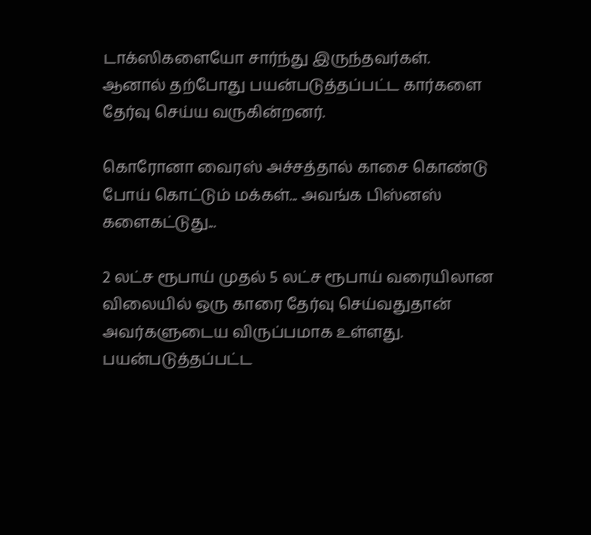டாக்ஸிகளையோ சார்ந்து இருந்தவர்கள். ஆனால் தற்போது பயன்படுத்தப்பட்ட கார்களை தேர்வு செய்ய வருகின்றனர்.

கொரோனா வைரஸ் அச்சத்தால் காசை கொண்டு போய் கொட்டும் மக்கள்... அவங்க பிஸ்னஸ் களைகட்டுது...

2 லட்ச ரூபாய் முதல் 5 லட்ச ரூபாய் வரையிலான விலையில் ஒரு காரை தேர்வு செய்வதுதான் அவர்களுடைய விருப்பமாக உள்ளது. பயன்படுத்தப்பட்ட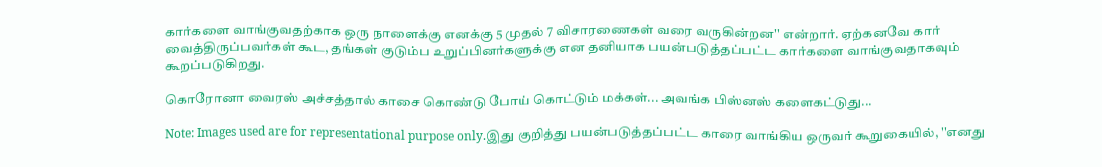கார்களை வாங்குவதற்காக ஒரு நாளைக்கு எனக்கு 5 முதல் 7 விசாரணைகள் வரை வருகின்றன'' என்றார். ஏற்கனவே கார் வைத்திருப்பவர்கள் கூட, தங்கள் குடும்ப உறுப்பினர்களுக்கு என தனியாக பயன்படுத்தப்பட்ட கார்களை வாங்குவதாகவும் கூறப்படுகிறது.

கொரோனா வைரஸ் அச்சத்தால் காசை கொண்டு போய் கொட்டும் மக்கள்... அவங்க பிஸ்னஸ் களைகட்டுது...

Note: Images used are for representational purpose only.இது குறித்து பயன்படுத்தப்பட்ட காரை வாங்கிய ஒருவர் கூறுகையில், ''எனது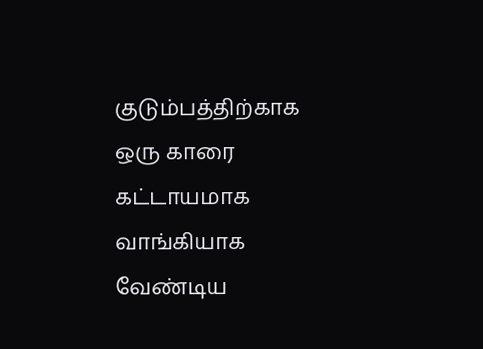குடும்பத்திற்காக ஒரு காரை கட்டாயமாக வாங்கியாக வேண்டிய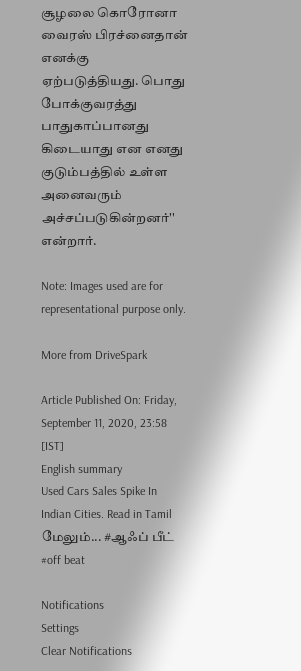சூழலை கொரோனா வைரஸ் பிரச்னைதான் எனக்கு ஏற்படுத்தியது. பொது போக்குவரத்து பாதுகாப்பானது கிடையாது என எனது குடும்பத்தில் உள்ள அனைவரும் அச்சப்படுகின்றனர்'' என்றார்.

Note: Images used are for representational purpose only.

More from DriveSpark

Article Published On: Friday, September 11, 2020, 23:58 [IST]
English summary
Used Cars Sales Spike In Indian Cities. Read in Tamil
மேலும்... #ஆஃப் பீட் #off beat

Notifications
Settings
Clear Notifications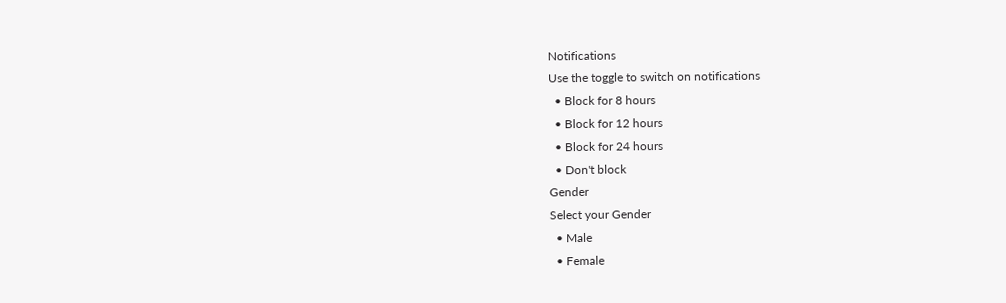Notifications
Use the toggle to switch on notifications
  • Block for 8 hours
  • Block for 12 hours
  • Block for 24 hours
  • Don't block
Gender
Select your Gender
  • Male
  • Female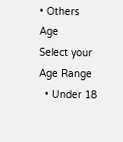• Others
Age
Select your Age Range
  • Under 18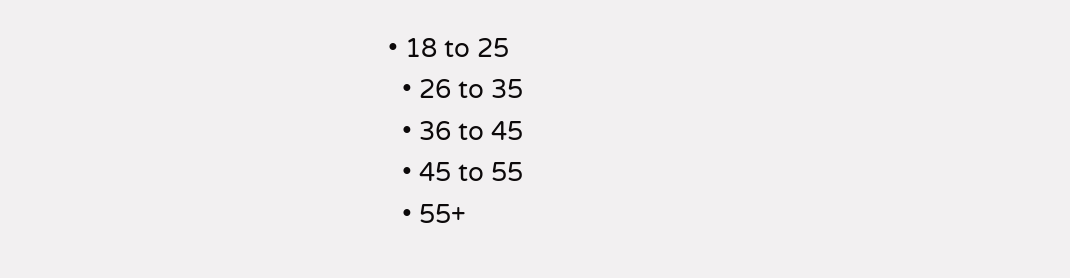• 18 to 25
  • 26 to 35
  • 36 to 45
  • 45 to 55
  • 55+